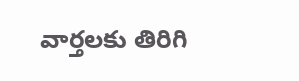వార్తలకు తిరిగి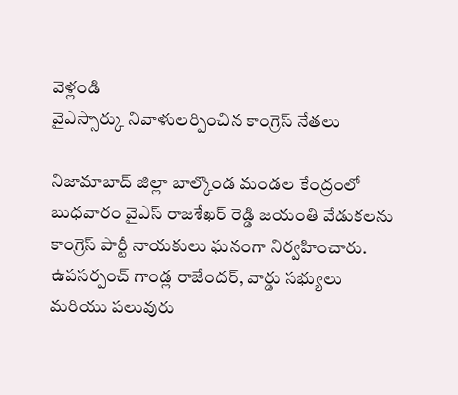వెళ్లండి
వైఎస్సార్కు నివాళులర్పించిన కాంగ్రెస్ నేతలు

నిజామాబాద్ జిల్లా బాల్కొండ మండల కేంద్రంలో బుధవారం వైఎస్ రాజశేఖర్ రెడ్డి జయంతి వేడుకలను కాంగ్రెస్ పార్టీ నాయకులు ఘనంగా నిర్వహించారు.
ఉపసర్పంచ్ గాండ్ల రాజేందర్, వార్డు సభ్యులు మరియు పలువురు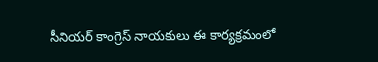సీనియర్ కాంగ్రెస్ నాయకులు ఈ కార్యక్రమంలో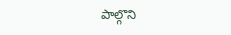పాల్గొని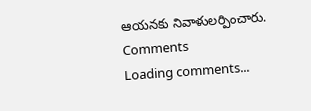ఆయనకు నివాళులర్పించారు.
Comments
Loading comments...